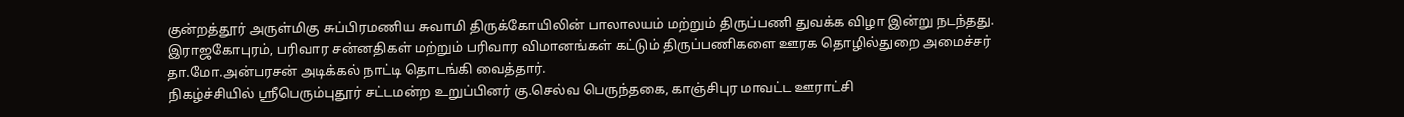குன்றத்தூர் அருள்மிகு சுப்பிரமணிய சுவாமி திருக்கோயிலின் பாலாலயம் மற்றும் திருப்பணி துவக்க விழா இன்று நடந்தது.
இராஜகோபுரம், பரிவார சன்னதிகள் மற்றும் பரிவார விமானங்கள் கட்டும் திருப்பணிகளை ஊரக தொழில்துறை அமைச்சர் தா.மோ.அன்பரசன் அடிக்கல் நாட்டி தொடங்கி வைத்தார்.
நிகழ்ச்சியில் ஸ்ரீபெரும்புதூர் சட்டமன்ற உறுப்பினர் கு.செல்வ பெருந்தகை, காஞ்சிபுர மாவட்ட ஊராட்சி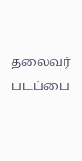தலைவர் படப்பை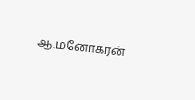ஆ.மனோகரன்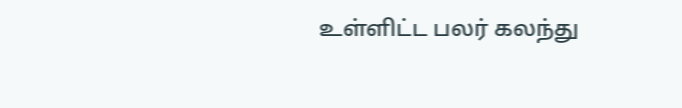உள்ளிட்ட பலர் கலந்து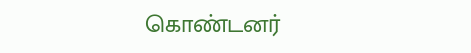கொண்டனர்